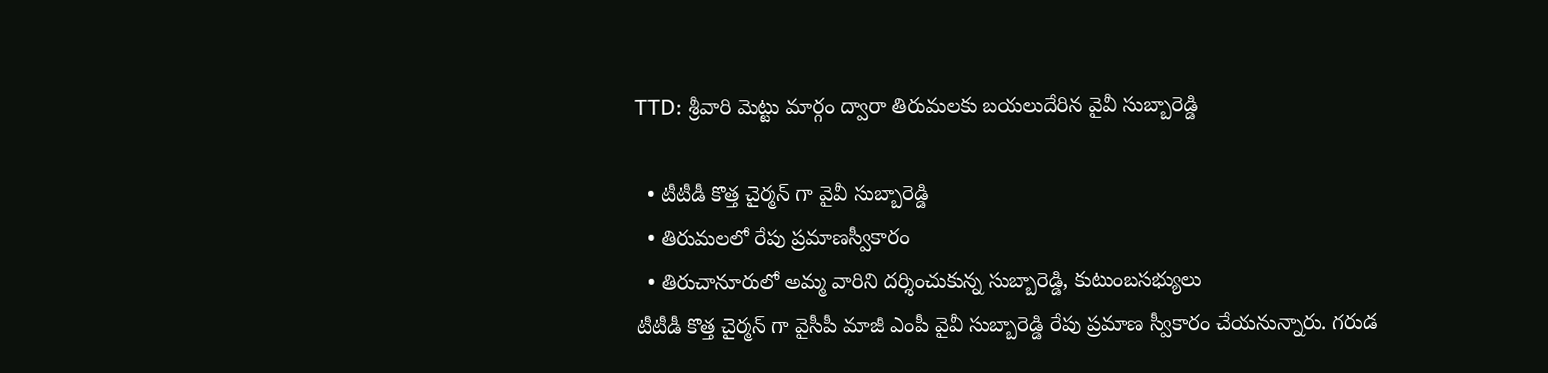TTD: శ్రీవారి మెట్టు మార్గం ద్వారా తిరుమలకు బయలుదేరిన వైవీ సుబ్బారెడ్డి

  • టీటీడీ కొత్త చైర్మన్ గా వైవీ సుబ్బారెడ్డి
  • తిరుమలలో రేపు ప్రమాణస్వీకారం
  • తిరుచానూరులో అమ్మ వారిని దర్శించుకున్న సుబ్బారెడ్డి, కుటుంబసభ్యులు
టీటీడీ కొత్త చైర్మన్ గా వైసీపీ మాజీ ఎంపీ వైవీ సుబ్బారెడ్డి రేపు ప్రమాణ స్వీకారం చేయనున్నారు. గరుడ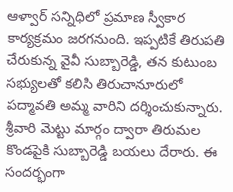ఆళ్వార్ సన్నిధిలో ప్రమాణ స్వీకార కార్యక్రమం జరగనుంది. ఇప్పటికే తిరుపతి చేరుకున్న వైవీ సుబ్బారెడ్డి, తన కుటుంబ సభ్యులతో కలిసి తిరుచానూరులో పద్మావతి అమ్మ వారిని దర్శించుకున్నారు. శ్రీవారి మెట్టు మార్గం ద్వారా తిరుమల కొండపైకి సుబ్బారెడ్డి బయలు దేరారు. ఈ సందర్భంగా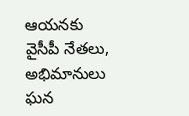ఆయనకు వైసీపీ నేతలు, అభిమానులు ఘన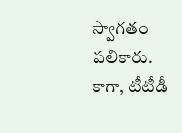స్వాగతం పలికారు. కాగా, టీటీడీ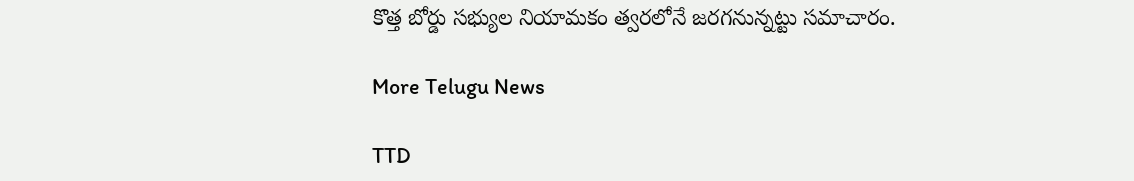కొత్త బోర్డు సభ్యుల నియామకం త్వరలోనే జరగనున్నట్టు సమాచారం.

More Telugu News

TTD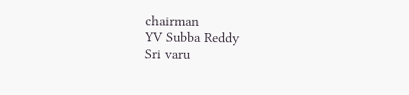chairman
YV Subba Reddy
Sri varu